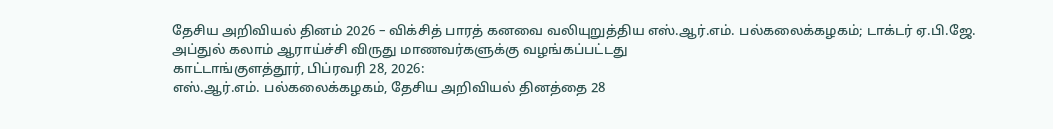தேசிய அறிவியல் தினம் 2026 – விக்சித் பாரத் கனவை வலியுறுத்திய எஸ்.ஆர்.எம். பல்கலைக்கழகம்; டாக்டர் ஏ.பி.ஜே. அப்துல் கலாம் ஆராய்ச்சி விருது மாணவர்களுக்கு வழங்கப்பட்டது
காட்டாங்குளத்தூர், பிப்ரவரி 28, 2026:
எஸ்.ஆர்.எம். பல்கலைக்கழகம், தேசிய அறிவியல் தினத்தை 28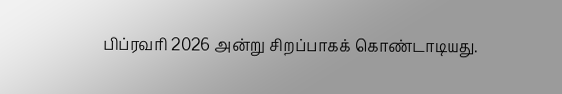பிப்ரவரி 2026 அன்று சிறப்பாகக் கொண்டாடியது.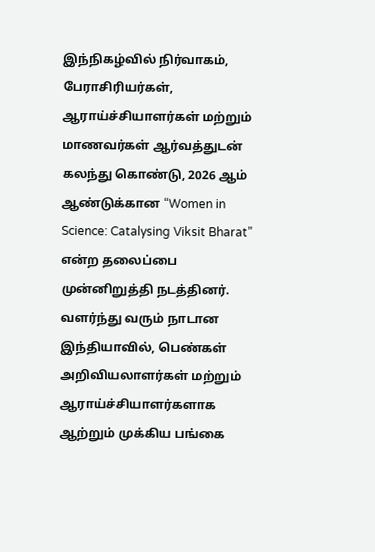இந்நிகழ்வில் நிர்வாகம், பேராசிரியர்கள், ஆராய்ச்சியாளர்கள் மற்றும் மாணவர்கள் ஆர்வத்துடன் கலந்து கொண்டு, 2026 ஆம் ஆண்டுக்கான “Women in Science: Catalysing Viksit Bharat” என்ற தலைப்பை முன்னிறுத்தி நடத்தினர். வளர்ந்து வரும் நாடான இந்தியாவில், பெண்கள் அறிவியலாளர்கள் மற்றும் ஆராய்ச்சியாளர்களாக ஆற்றும் முக்கிய பங்கை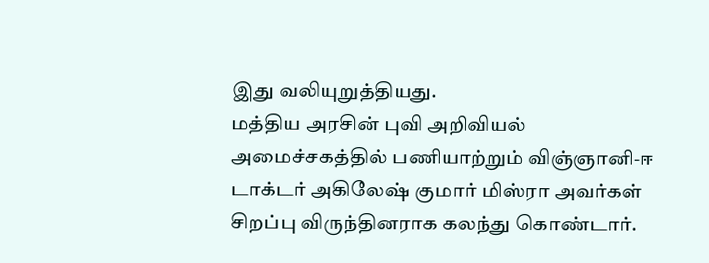இது வலியுறுத்தியது.
மத்திய அரசின் புவி அறிவியல் அமைச்சகத்தில் பணியாற்றும் விஞ்ஞானி-ஈ டாக்டர் அகிலேஷ் குமார் மிஸ்ரா அவர்கள் சிறப்பு விருந்தினராக கலந்து கொண்டார்.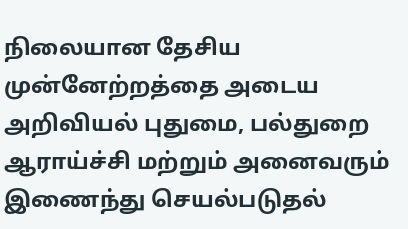நிலையான தேசிய முன்னேற்றத்தை அடைய அறிவியல் புதுமை, பல்துறை ஆராய்ச்சி மற்றும் அனைவரும் இணைந்து செயல்படுதல்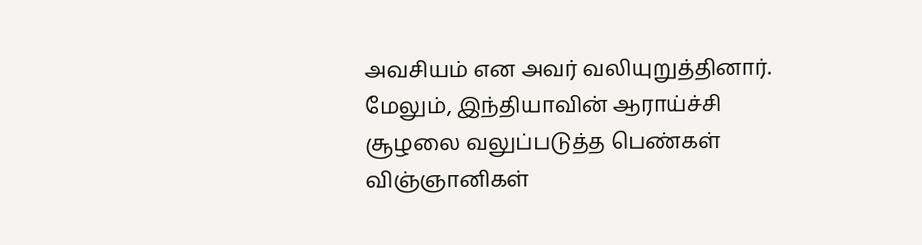அவசியம் என அவர் வலியுறுத்தினார். மேலும், இந்தியாவின் ஆராய்ச்சி சூழலை வலுப்படுத்த பெண்கள் விஞ்ஞானிகள்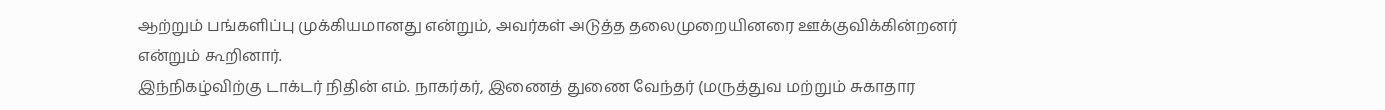ஆற்றும் பங்களிப்பு முக்கியமானது என்றும், அவர்கள் அடுத்த தலைமுறையினரை ஊக்குவிக்கின்றனர் என்றும் கூறினார்.
இந்நிகழ்விற்கு டாக்டர் நிதின் எம். நாகர்கர், இணைத் துணை வேந்தர் (மருத்துவ மற்றும் சுகாதார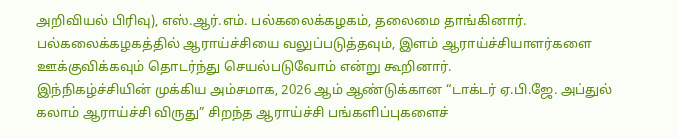அறிவியல் பிரிவு), எஸ்.ஆர்.எம். பல்கலைக்கழகம், தலைமை தாங்கினார். பல்கலைக்கழகத்தில் ஆராய்ச்சியை வலுப்படுத்தவும், இளம் ஆராய்ச்சியாளர்களை ஊக்குவிக்கவும் தொடர்ந்து செயல்படுவோம் என்று கூறினார்.
இந்நிகழ்ச்சியின் முக்கிய அம்சமாக, 2026 ஆம் ஆண்டுக்கான “டாக்டர் ஏ.பி.ஜே. அப்துல் கலாம் ஆராய்ச்சி விருது” சிறந்த ஆராய்ச்சி பங்களிப்புகளைச்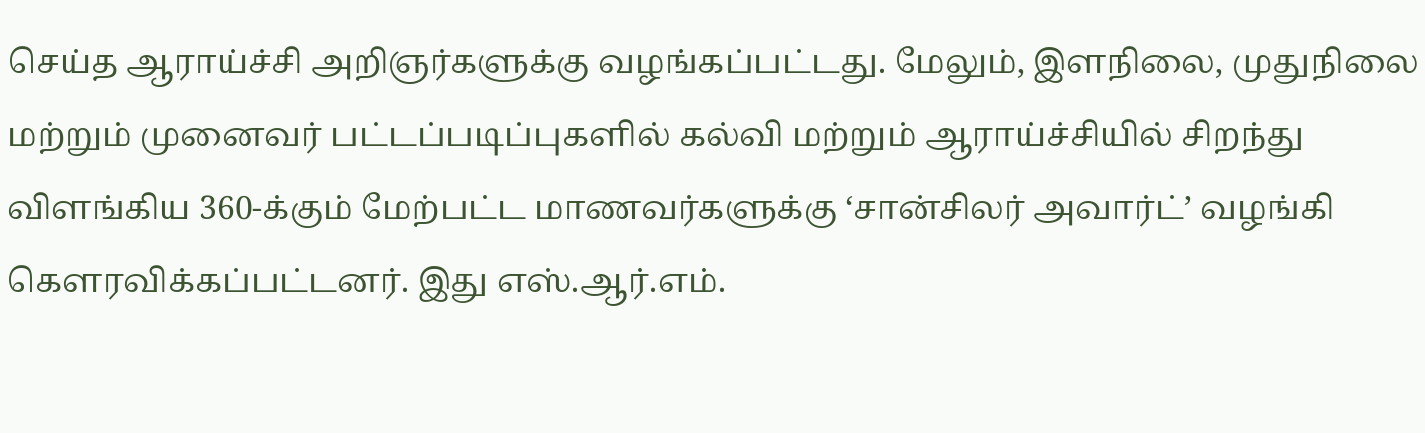செய்த ஆராய்ச்சி அறிஞர்களுக்கு வழங்கப்பட்டது. மேலும், இளநிலை, முதுநிலை மற்றும் முனைவர் பட்டப்படிப்புகளில் கல்வி மற்றும் ஆராய்ச்சியில் சிறந்து விளங்கிய 360-க்கும் மேற்பட்ட மாணவர்களுக்கு ‘சான்சிலர் அவார்ட்’ வழங்கி கௌரவிக்கப்பட்டனர். இது எஸ்.ஆர்.எம்.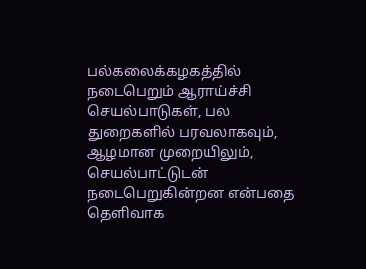பல்கலைக்கழகத்தில் நடைபெறும் ஆராய்ச்சி செயல்பாடுகள், பல துறைகளில் பரவலாகவும், ஆழமான முறையிலும், செயல்பாட்டுடன் நடைபெறுகின்றன என்பதை தெளிவாக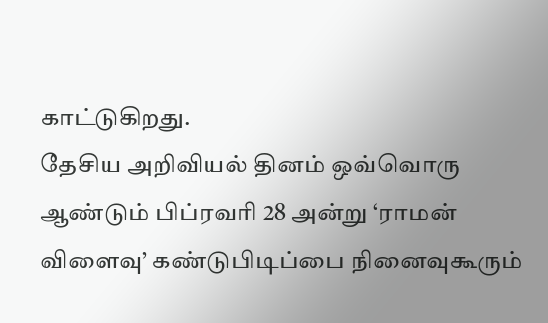காட்டுகிறது.
தேசிய அறிவியல் தினம் ஒவ்வொரு ஆண்டும் பிப்ரவரி 28 அன்று ‘ராமன் விளைவு’ கண்டுபிடிப்பை நினைவுகூரும்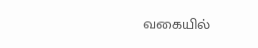வகையில்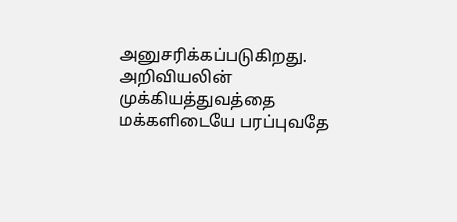அனுசரிக்கப்படுகிறது. அறிவியலின் முக்கியத்துவத்தை மக்களிடையே பரப்புவதே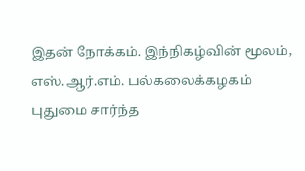இதன் நோக்கம். இந்நிகழ்வின் மூலம், எஸ்.ஆர்.எம். பல்கலைக்கழகம் புதுமை சார்ந்த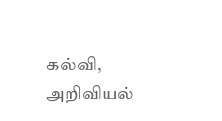கல்வி, அறிவியல்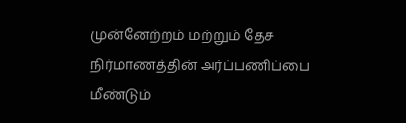முன்னேற்றம் மற்றும் தேச நிர்மாணத்தின் அர்ப்பணிப்பை மீண்டும்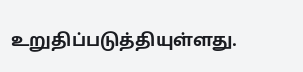உறுதிப்படுத்தியுள்ளது.